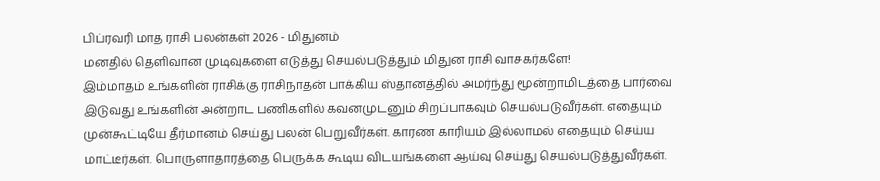பிப்ரவரி மாத ராசி பலன்கள் 2026 - மிதுனம்
மனதில் தெளிவான முடிவுகளை எடுத்து செயல்படுத்தும் மிதுன ராசி வாசகர்களே!
இம்மாதம் உங்களின் ராசிக்கு ராசிநாதன் பாக்கிய ஸ்தானத்தில் அமர்ந்து மூன்றாமிடத்தை பார்வை இடுவது உங்களின் அன்றாட பணிகளில் கவனமுடனும் சிறப்பாகவும் செயல்படுவீர்கள். எதையும் முன்கூட்டியே தீர்மானம் செய்து பலன் பெறுவீர்கள். காரண காரியம் இல்லாமல் எதையும் செய்ய மாட்டீர்கள். பொருளாதாரத்தை பெருக்க கூடிய விடயங்களை ஆய்வு செய்து செயல்படுத்துவீர்கள்.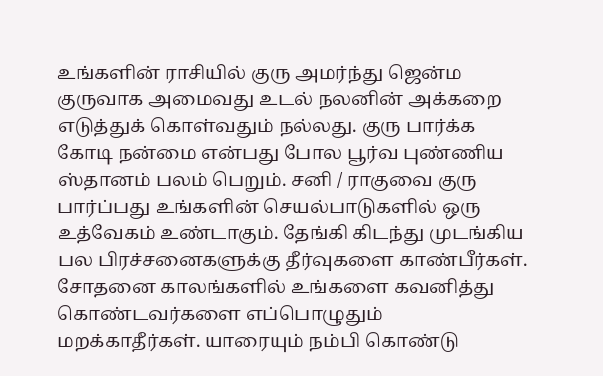உங்களின் ராசியில் குரு அமர்ந்து ஜென்ம குருவாக அமைவது உடல் நலனின் அக்கறை எடுத்துக் கொள்வதும் நல்லது. குரு பார்க்க கோடி நன்மை என்பது போல பூர்வ புண்ணிய ஸ்தானம் பலம் பெறும். சனி / ராகுவை குரு பார்ப்பது உங்களின் செயல்பாடுகளில் ஒரு உத்வேகம் உண்டாகும். தேங்கி கிடந்து முடங்கிய பல பிரச்சனைகளுக்கு தீர்வுகளை காண்பீர்கள். சோதனை காலங்களில் உங்களை கவனித்து கொண்டவர்களை எப்பொழுதும் மறக்காதீர்கள். யாரையும் நம்பி கொண்டு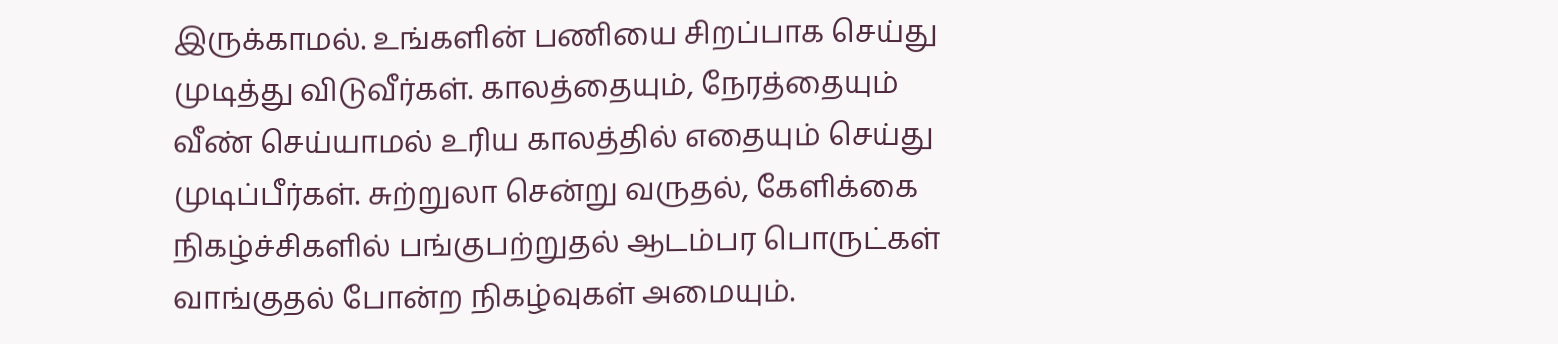இருக்காமல். உங்களின் பணியை சிறப்பாக செய்து முடித்து விடுவீர்கள். காலத்தையும், நேரத்தையும் வீண் செய்யாமல் உரிய காலத்தில் எதையும் செய்து முடிப்பீர்கள். சுற்றுலா சென்று வருதல், கேளிக்கை நிகழ்ச்சிகளில் பங்குபற்றுதல் ஆடம்பர பொருட்கள் வாங்குதல் போன்ற நிகழ்வுகள் அமையும்.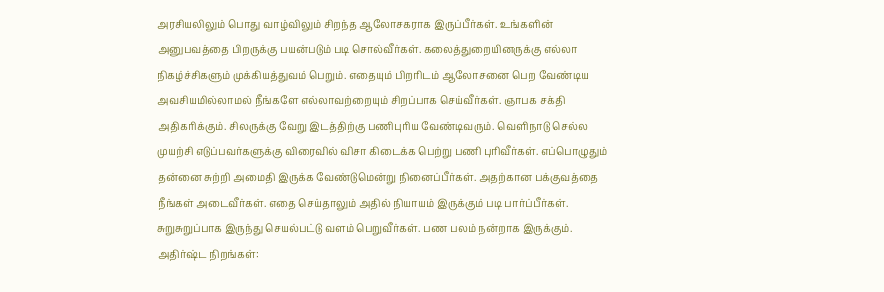அரசியலிலும் பொது வாழ்விலும் சிறந்த ஆலோசகராக இருப்பீர்கள். உங்களின் அனுபவத்தை பிறருக்கு பயன்படும் படி சொல்வீர்கள். கலைத்துறையினருக்கு எல்லா நிகழ்ச்சிகளும் முக்கியத்துவம் பெறும். எதையும் பிறரிடம் ஆலோசனை பெற வேண்டிய அவசியமில்லாமல் நீங்களே எல்லாவற்றையும் சிறப்பாக செய்வீர்கள். ஞாபக சக்தி அதிகரிக்கும். சிலருக்கு வேறு இடத்திற்கு பணிபுரிய வேண்டிவரும். வெளிநாடு செல்ல முயற்சி எடுப்பவர்களுக்கு விரைவில் விசா கிடைக்க பெற்று பணி புரிவீர்கள். எப்பொழுதும் தன்னை சுற்றி அமைதி இருக்க வேண்டுமென்று நினைப்பீர்கள். அதற்கான பக்குவத்தை நீங்கள் அடைவீர்கள். எதை செய்தாலும் அதில் நியாயம் இருக்கும் படி பார்ப்பீர்கள். சுறுசுறுப்பாக இருந்து செயல்பட்டு வளம் பெறுவீர்கள். பண பலம் நன்றாக இருக்கும்.
அதிர்ஷ்ட நிறங்கள்: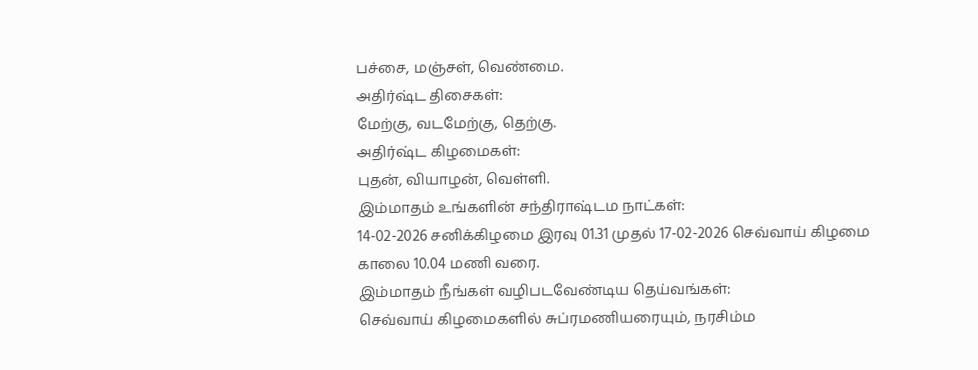பச்சை, மஞ்சள், வெண்மை.
அதிர்ஷ்ட திசைகள்:
மேற்கு, வடமேற்கு, தெற்கு.
அதிர்ஷ்ட கிழமைகள்:
புதன், வியாழன், வெள்ளி.
இம்மாதம் உங்களின் சந்திராஷ்டம நாட்கள்:
14-02-2026 சனிக்கிழமை இரவு 01.31 முதல் 17-02-2026 செவ்வாய் கிழமை காலை 10.04 மணி வரை.
இம்மாதம் நீங்கள் வழிபடவேண்டிய தெய்வங்கள்:
செவ்வாய் கிழமைகளில் சுப்ரமணியரையும், நரசிம்ம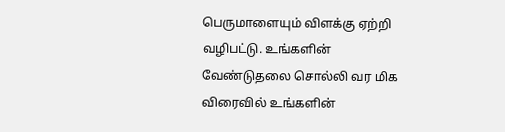பெருமாளையும் விளக்கு ஏற்றி வழிபட்டு. உங்களின் வேண்டுதலை சொல்லி வர மிக விரைவில் உங்களின்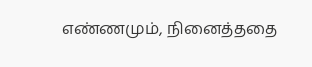எண்ணமும், நினைத்ததை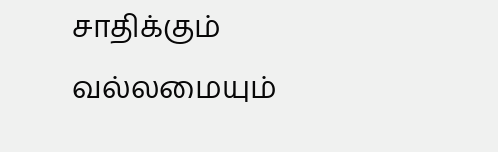சாதிக்கும் வல்லமையும்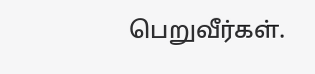பெறுவீர்கள்.